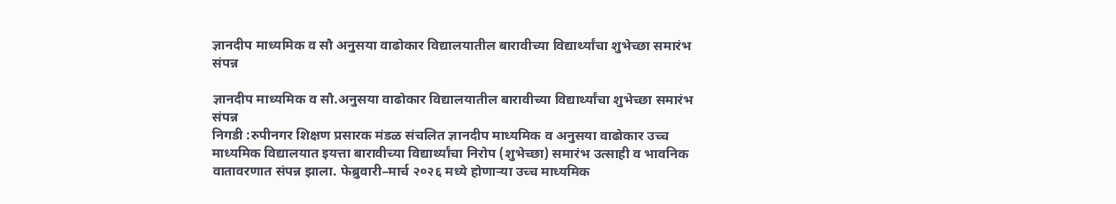ज्ञानदीप माध्यमिक व सौ अनुसया वाढोकार विद्यालयातील बारावीच्या विद्यार्थ्यांचा शुभेच्छा समारंभ संपन्न

ज्ञानदीप माध्यमिक व सौ.अनुसया वाढोकार विद्यालयातील बारावीच्या विद्यार्थ्यांचा शुभेच्छा समारंभ संपन्न
निगडी :रुपीनगर शिक्षण प्रसारक मंडळ संचलित ज्ञानदीप माध्यमिक व अनुसया वाढोकार उच्च माध्यमिक विद्यालयात इयत्ता बारावीच्या विद्यार्थ्यांचा निरोप (शुभेच्छा) समारंभ उत्साही व भावनिक वातावरणात संपन्न झाला. फेब्रुवारी–मार्च २०२६ मध्ये होणाऱ्या उच्च माध्यमिक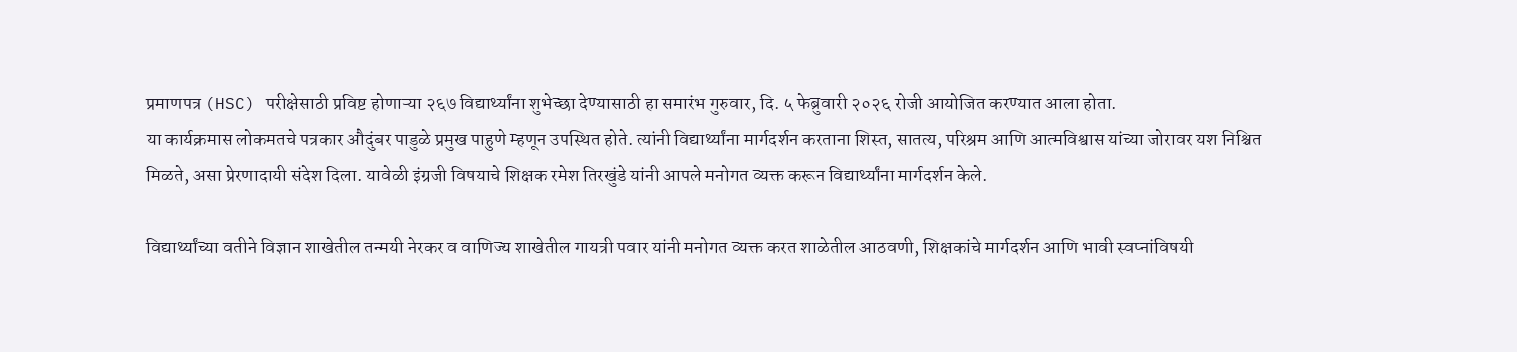प्रमाणपत्र (HSC) परीक्षेसाठी प्रविष्ट होणाऱ्या २६७ विद्यार्थ्यांना शुभेच्छा देण्यासाठी हा समारंभ गुरुवार, दि. ५ फेब्रुवारी २०२६ रोजी आयोजित करण्यात आला होता.
या कार्यक्रमास लोकमतचे पत्रकार औदुंबर पाडुळे प्रमुख पाहुणे म्हणून उपस्थित होते. त्यांनी विद्यार्थ्यांना मार्गदर्शन करताना शिस्त, सातत्य, परिश्रम आणि आत्मविश्वास यांच्या जोरावर यश निश्चित मिळते, असा प्रेरणादायी संदेश दिला. यावेळी इंग्रजी विषयाचे शिक्षक रमेश तिरखुंडे यांनी आपले मनोगत व्यक्त करून विद्यार्थ्यांना मार्गदर्शन केले.

विद्यार्थ्यांच्या वतीने विज्ञान शाखेतील तन्मयी नेरकर व वाणिज्य शाखेतील गायत्री पवार यांनी मनोगत व्यक्त करत शाळेतील आठवणी, शिक्षकांचे मार्गदर्शन आणि भावी स्वप्नांविषयी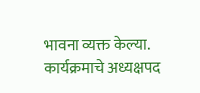भावना व्यक्त केल्या.
कार्यक्रमाचे अध्यक्षपद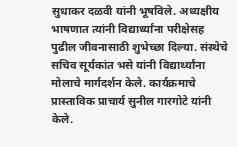सुधाकर दळवी यांनी भूषविले. अध्यक्षीय भाषणात त्यांनी विद्यार्थ्यांना परीक्षेसह पुढील जीवनासाठी शुभेच्छा दिल्या. संस्थेचे सचिव सूर्यकांत भसे यांनी विद्यार्थ्यांना मोलाचे मार्गदर्शन केले. कार्यक्रमाचे प्रास्ताविक प्राचार्य सुनील गारगोटे यांनी केले.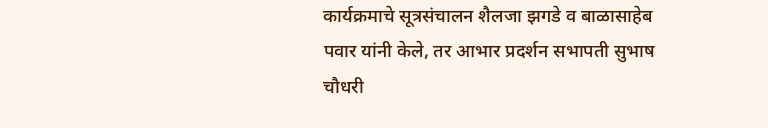कार्यक्रमाचे सूत्रसंचालन शैलजा झगडे व बाळासाहेब पवार यांनी केले, तर आभार प्रदर्शन सभापती सुभाष चौधरी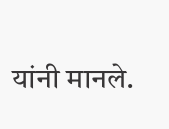यांनी मानले.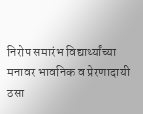निरोप समारंभ विद्यार्थ्यांच्या मनावर भावनिक व प्रेरणादायी ठसा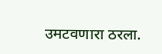उमटवणारा ठरला.